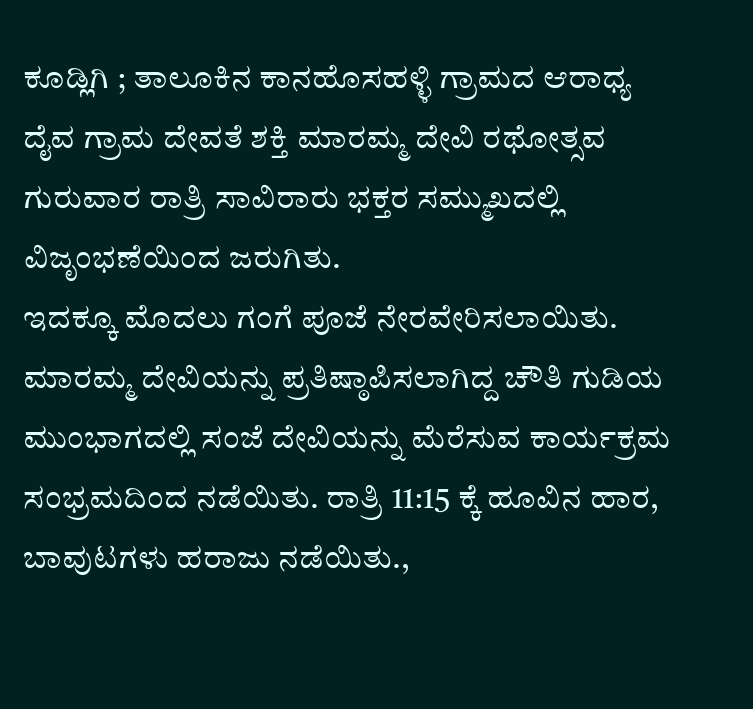ಕೂಡ್ಲಿಗಿ ; ತಾಲೂಕಿನ ಕಾನಹೊಸಹಳ್ಳಿ ಗ್ರಾಮದ ಆರಾಧ್ಯ ದೈವ ಗ್ರಾಮ ದೇವತೆ ಶಕ್ತಿ ಮಾರಮ್ಮ ದೇವಿ ರಥೋತ್ಸವ ಗುರುವಾರ ರಾತ್ರಿ ಸಾವಿರಾರು ಭಕ್ತರ ಸಮ್ಮುಖದಲ್ಲಿ ವಿಜೃಂಭಣೆಯಿಂದ ಜರುಗಿತು.
ಇದಕ್ಕೂ ಮೊದಲು ಗಂಗೆ ಪೂಜೆ ನೇರವೇರಿಸಲಾಯಿತು. ಮಾರಮ್ಮ ದೇವಿಯನ್ನು ಪ್ರತಿಷ್ಠಾಪಿಸಲಾಗಿದ್ದ ಚೌತಿ ಗುಡಿಯ ಮುಂಭಾಗದಲ್ಲಿ ಸಂಜೆ ದೇವಿಯನ್ನು ಮೆರೆಸುವ ಕಾರ್ಯಕ್ರಮ
ಸಂಭ್ರಮದಿಂದ ನಡೆಯಿತು. ರಾತ್ರಿ 11:15 ಕ್ಕೆ ಹೂವಿನ ಹಾರ, ಬಾವುಟಗಳು ಹರಾಜು ನಡೆಯಿತು.,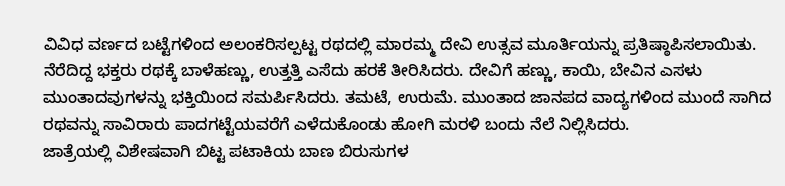ವಿವಿಧ ವರ್ಣದ ಬಟ್ಟೆಗಳಿಂದ ಅಲಂಕರಿಸಲ್ಪಟ್ಟ ರಥದಲ್ಲಿ ಮಾರಮ್ಮ ದೇವಿ ಉತ್ಸವ ಮೂರ್ತಿಯನ್ನು ಪ್ರತಿಷ್ಠಾಪಿಸಲಾಯಿತು.
ನೆರೆದಿದ್ದ ಭಕ್ತರು ರಥಕ್ಕೆ ಬಾಳೆಹಣ್ಣು, ಉತ್ತತ್ತಿ ಎಸೆದು ಹರಕೆ ತೀರಿಸಿದರು. ದೇವಿಗೆ ಹಣ್ಣು, ಕಾಯಿ, ಬೇವಿನ ಎಸಳು ಮುಂತಾದವುಗಳನ್ನು ಭಕ್ತಿಯಿಂದ ಸಮರ್ಪಿಸಿದರು. ತಮಟೆ, ಉರುಮೆ. ಮುಂತಾದ ಜಾನಪದ ವಾದ್ಯಗಳಿಂದ ಮುಂದೆ ಸಾಗಿದ ರಥವನ್ನು ಸಾವಿರಾರು ಪಾದಗಟ್ಟೆಯವರೆಗೆ ಎಳೆದುಕೊಂಡು ಹೋಗಿ ಮರಳಿ ಬಂದು ನೆಲೆ ನಿಲ್ಲಿಸಿದರು.
ಜಾತ್ರೆಯಲ್ಲಿ ವಿಶೇಷವಾಗಿ ಬಿಟ್ಟ ಪಟಾಕಿಯ ಬಾಣ ಬಿರುಸುಗಳ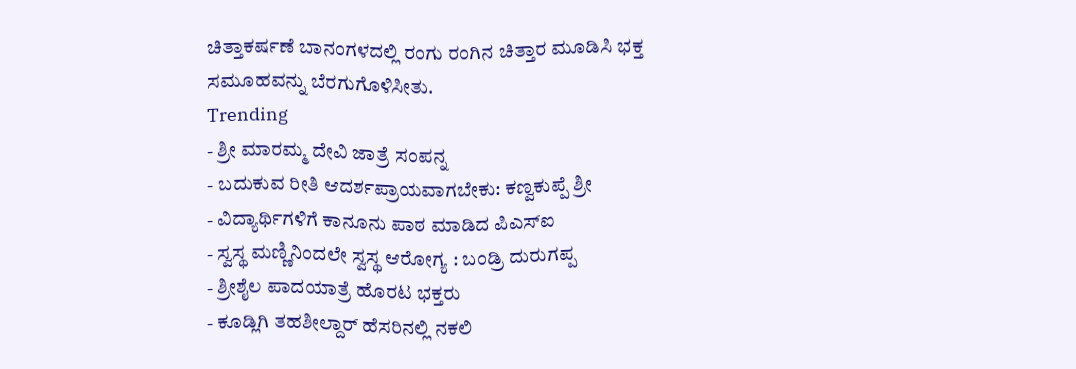ಚಿತ್ತಾಕರ್ಷಣೆ ಬಾನಂಗಳದಲ್ಲಿ ರಂಗು ರಂಗಿನ ಚಿತ್ತಾರ ಮೂಡಿಸಿ ಭಕ್ತ
ಸಮೂಹವನ್ನು ಬೆರಗುಗೊಳಿಸೀತು.
Trending
- ಶ್ರೀ ಮಾರಮ್ಮ ದೇವಿ ಜಾತ್ರೆ ಸಂಪನ್ನ
- ಬದುಕುವ ರೀತಿ ಆದರ್ಶಪ್ರಾಯವಾಗಬೇಕು: ಕಣ್ವಕುಪ್ಪೆ ಶ್ರೀ
- ವಿದ್ಯಾರ್ಥಿಗಳಿಗೆ ಕಾನೂನು ಪಾಠ ಮಾಡಿದ ಪಿಎಸ್ಐ
- ಸ್ವಸ್ಥ ಮಣ್ಣಿನಿಂದಲೇ ಸ್ವಸ್ಥ ಆರೋಗ್ಯ : ಬಂಡ್ರಿ ದುರುಗಪ್ಪ
- ಶ್ರೀಶೈಲ ಪಾದಯಾತ್ರೆ ಹೊರಟ ಭಕ್ತರು
- ಕೂಡ್ಲಿಗಿ ತಹಶೀಲ್ದಾರ್ ಹೆಸರಿನಲ್ಲಿ ನಕಲಿ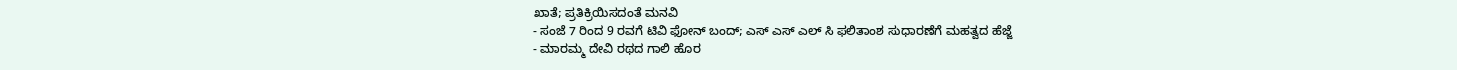ಖಾತೆ; ಪ್ರತಿಕ್ರಿಯಿಸದಂತೆ ಮನವಿ
- ಸಂಜೆ 7 ರಿಂದ 9 ರವಗೆ ಟಿವಿ ಫೋನ್ ಬಂದ್; ಎಸ್ ಎಸ್ ಎಲ್ ಸಿ ಫಲಿತಾಂಶ ಸುಧಾರಣೆಗೆ ಮಹತ್ವದ ಹೆಜ್ಜೆ
- ಮಾರಮ್ಮ ದೇವಿ ರಥದ ಗಾಲಿ ಹೊರ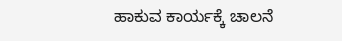ಹಾಕುವ ಕಾರ್ಯಕ್ಕೆ ಚಾಲನೆ